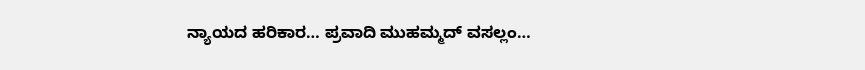ನ್ಯಾಯದ ಹರಿಕಾರ… ಪ್ರವಾದಿ ಮುಹಮ್ಮದ್ ವಸಲ್ಲಂ…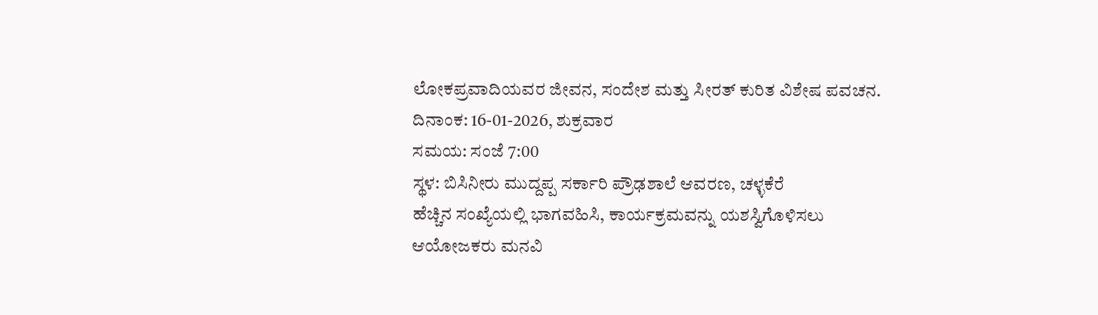ಲೋಕಪ್ರವಾದಿಯವರ ಜೀವನ, ಸಂದೇಶ ಮತ್ತು ಸೀರತ್ ಕುರಿತ ವಿಶೇಷ ಪವಚನ.
ದಿನಾಂಕ: 16-01-2026, ಶುಕ್ರವಾರ
ಸಮಯ: ಸಂಜೆ 7:00
ಸ್ಥಳ: ಬಿಸಿನೀರು ಮುದ್ದಪ್ಪ ಸರ್ಕಾರಿ ಪ್ರೌಢಶಾಲೆ ಆವರಣ, ಚಳ್ಳಕೆರೆ
ಹೆಚ್ಚಿನ ಸಂಖ್ಯೆಯಲ್ಲಿ ಭಾಗವಹಿಸಿ, ಕಾರ್ಯಕ್ರಮವನ್ನು ಯಶಸ್ವಿಗೊಳಿಸಲು ಆಯೋಜಕರು ಮನವಿ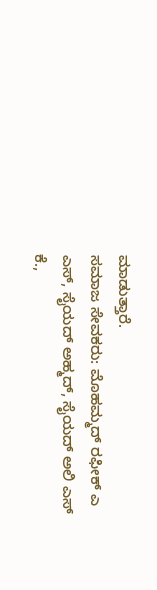ಮಾಡುತ್ತಾರೆ.
ಸಮಾಜ ಸೇವಕರು: ಮೊಹಮ್ಮದ್ ರಫೀಕ್ ಎ ಎಸ್, ಸೈಯದ್ ಅಹ್ಮದ್, ಸೈಯದ್ ಅಲಿ ಎಸ್ ಕೆ.,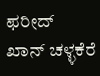ಫರೀದ್ ಖಾನ್ ಚಳ್ಳಕೆರೆ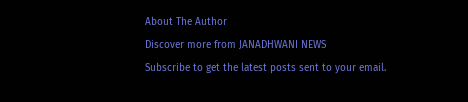About The Author
Discover more from JANADHWANI NEWS
Subscribe to get the latest posts sent to your email.